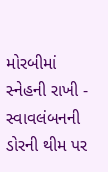મોરબીમાં સ્નેહની રાખી - સ્વાવલંબનની ડોરની થીમ પર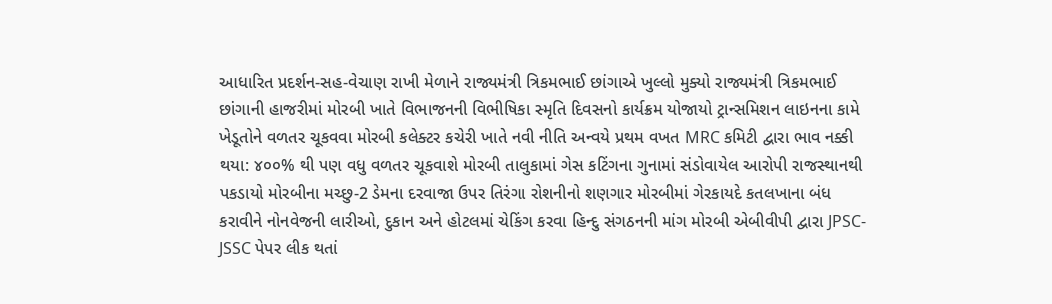આધારિત પ્રદર્શન-સહ-વેચાણ રાખી મેળાને રાજ્યમંત્રી ત્રિકમભાઈ છાંગાએ ખુલ્લો મુક્યો રાજ્યમંત્રી ત્રિકમભાઈ છાંગાની હાજરીમાં મોરબી ખાતે વિભાજનની વિભીષિકા સ્મૃતિ દિવસનો કાર્યક્રમ યોજાયો ટ્રાન્સમિશન લાઇનના કામે ખેડૂતોને વળતર ચૂકવવા મોરબી કલેક્ટર કચેરી ખાતે નવી નીતિ અન્વયે પ્રથમ વખત MRC કમિટી દ્વારા ભાવ નક્કી થયા: ૪૦૦% થી પણ વધુ વળતર ચૂકવાશે મોરબી તાલુકામાં ગેસ કટિંગના ગુનામાં સંડોવાયેલ આરોપી રાજસ્થાનથી પકડાયો મોરબીના મચ્છુ-2 ડેમના દરવાજા ઉપર તિરંગા રોશનીનો શણગાર મોરબીમાં ગેરકાયદે કતલખાના બંધ કરાવીને નોનવેજની લારીઓ, દુકાન અને હોટલમાં ચેકિંગ કરવા હિન્દુ સંગઠનની માંગ મોરબી એબીવીપી દ્વારા JPSC-JSSC પેપર લીક થતાં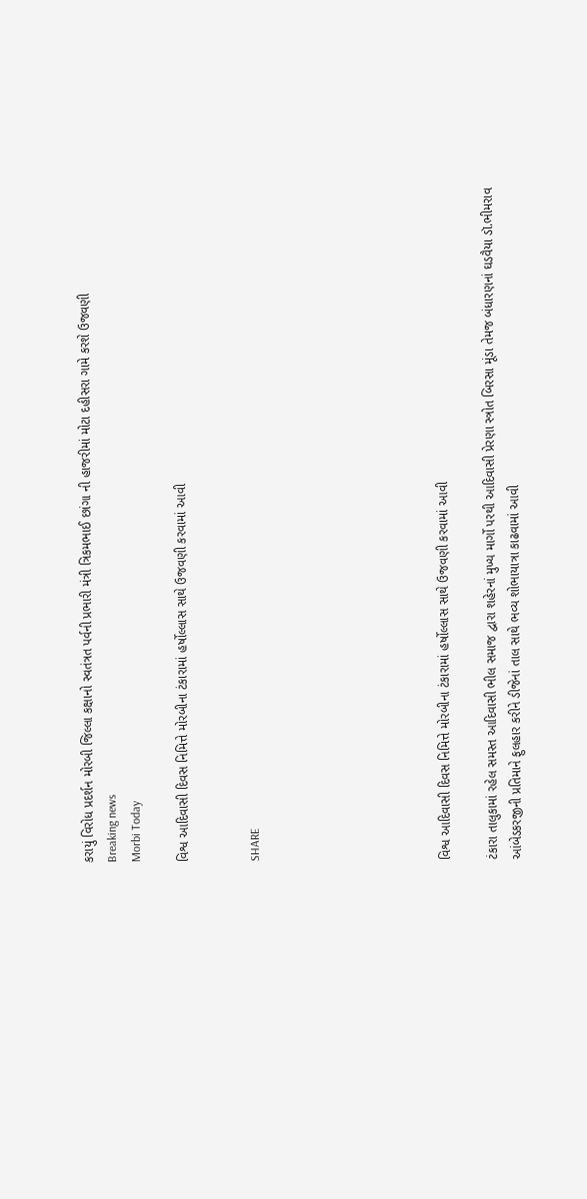કરાયું વિરોધ પ્રદર્શન મોરબી જિલ્લા કક્ષાનો સ્વતંત્રત પર્વની પ્રભારી મંત્રી ત્રિકમભાઈ છાંગા ની હાજરીમાં મોટા દહીસરા ગામે કરશે ઉજવણી
Breaking news
Morbi Today

વિશ્વ આદિવાસી દિવસ નિમિત્તે મોરબીના ટંકારામાં હર્ષોલ્લાસ સાથે ઉજવણી કરવામાં આવી


SHARE







વિશ્વ આદિવાસી દિવસ નિમિત્તે મોરબીના ટંકારામાં હર્ષોલ્લાસ સાથે ઉજવણી કરવામાં આવી

ટંકારા તાલુકામાં રહેલ સમસ્ત આદિવાસી ભીલ સમાજ દ્વારા શહેરનાં મુખ્ય માર્ગો પરથી આદિવાસી પ્રેરણા સ્ત્રોત બિરસા મૂંડા તેમજ બંધારણનાં ઘડવૈયા ડૉ.ભીમરાવ આંબેડકરજીની પ્રતિમાને ફુલહાર કરીને ડીજેનાં તાલ સાથે ભવ્ય શોભાયાત્રા કાઢવામાં આવી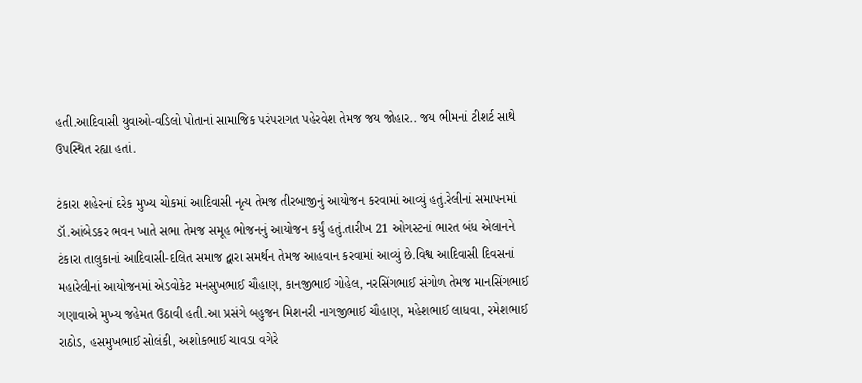હતી.આદિવાસી યુવાઓ-વડિલો પોતાનાં સામાજિક પરંપરાગત પહેરવેશ તેમજ જય જોહાર.. જય ભીમનાં ટીશર્ટ સાથે ઉપસ્થિત રહ્યા હતાં.

ટંકારા શહેરનાં દરેક મુખ્ય ચોકમાં આદિવાસી નૃત્ય તેમજ તીરબાજીનું આયોજન કરવામાં આવ્યું હતું.રેલીનાં સમાપનમાં ડૉ.આંબેડકર ભવન ખાતે સભા તેમજ સમૂહ ભોજનનું આયોજન કર્યું હતું.તારીખ 21 ઓગસ્ટનાં ભારત બંધ એલાનને ટંકારા તાલુકાનાં આદિવાસી-દલિત સમાજ દ્વારા સમર્થન તેમજ આહવાન કરવામાં આવ્યું છે.વિશ્વ આદિવાસી દિવસનાં મહારેલીનાં આયોજનમાં એડવોકેટ મનસુખભાઈ ચૌહાણ, કાનજીભાઈ ગોહેલ, નરસિંગભાઈ સંગોળ તેમજ માનસિંગભાઈ ગણાવાએ મુખ્ય જહેમત ઉઠાવી હતી.આ પ્રસંગે બહુજન મિશનરી નાગજીભાઈ ચૌહાણ, મહેશભાઈ લાધવા, રમેશભાઈ રાઠોડ, હસમુખભાઈ સોલંકી, અશોકભાઈ ચાવડા વગેરે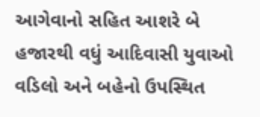આગેવાનો સહિત આશરે બે હજારથી વધું આદિવાસી યુવાઓ વડિલો અને બહેનો ઉપસ્થિત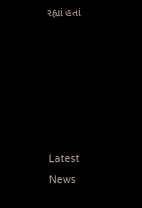રહ્યાં હતાં






Latest News